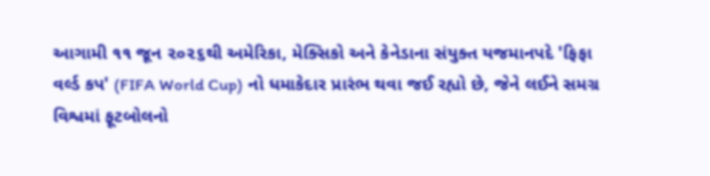આગામી ૧૧ જૂન ૨૦૨૬થી અમેરિકા, મેક્સિકો અને કેનેડાના સંયુક્ત યજમાનપદે 'ફિફા વર્લ્ડ કપ' (FIFA World Cup) નો ધમાકેદાર પ્રારંભ થવા જઈ રહ્યો છે, જેને લઈને સમગ્ર વિશ્વમાં ફૂટબોલનો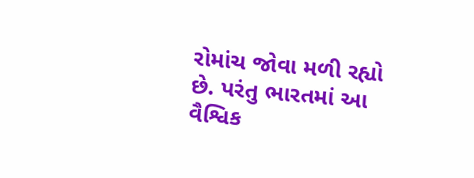રોમાંચ જોવા મળી રહ્યો છે. પરંતુ ભારતમાં આ વૈશ્વિક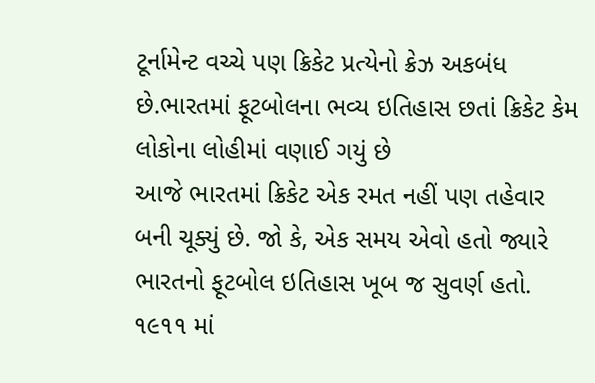ટૂર્નામેન્ટ વચ્ચે પણ ક્રિકેટ પ્રત્યેનો ક્રેઝ અકબંધ છે.ભારતમાં ફૂટબોલના ભવ્ય ઇતિહાસ છતાં ક્રિકેટ કેમ લોકોના લોહીમાં વણાઈ ગયું છે
આજે ભારતમાં ક્રિકેટ એક રમત નહીં પણ તહેવાર બની ચૂક્યું છે. જો કે, એક સમય એવો હતો જ્યારે ભારતનો ફૂટબોલ ઇતિહાસ ખૂબ જ સુવર્ણ હતો. ૧૯૧૧ માં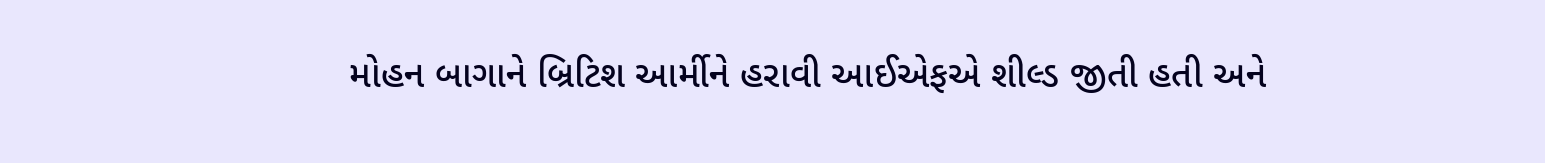મોહન બાગાને બ્રિટિશ આર્મીને હરાવી આઈએફએ શીલ્ડ જીતી હતી અને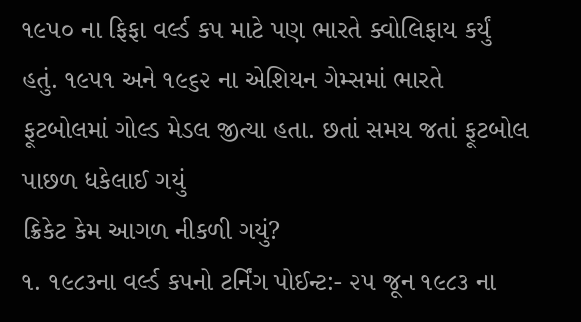૧૯૫૦ ના ફિફા વર્લ્ડ કપ માટે પણ ભારતે ક્વોલિફાય કર્યું હતું. ૧૯૫૧ અને ૧૯૬૨ ના એશિયન ગેમ્સમાં ભારતે ફૂટબોલમાં ગોલ્ડ મેડલ જીત્યા હતા. છતાં સમય જતાં ફૂટબોલ પાછળ ધકેલાઈ ગયું
ક્રિકેટ કેમ આગળ નીકળી ગયું?
૧. ૧૯૮૩ના વર્લ્ડ કપનો ટર્નિંગ પોઈન્ટ:- ૨૫ જૂન ૧૯૮૩ ના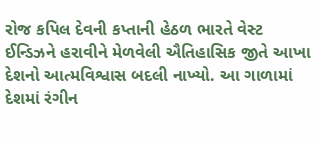રોજ કપિલ દેવની કપ્તાની હેઠળ ભારતે વેસ્ટ ઈન્ડિઝને હરાવીને મેળવેલી ઐતિહાસિક જીતે આખા દેશનો આત્મવિશ્વાસ બદલી નાખ્યો. આ ગાળામાં દેશમાં રંગીન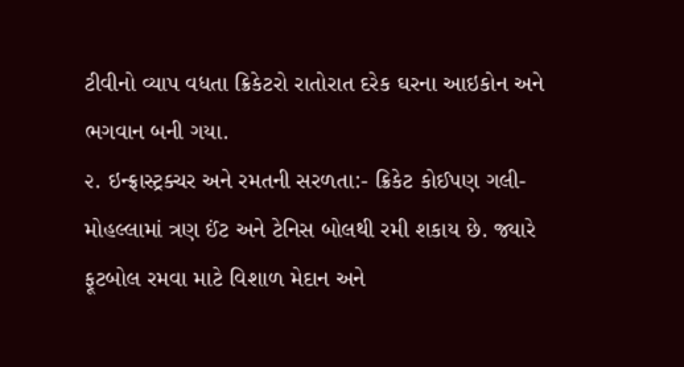ટીવીનો વ્યાપ વધતા ક્રિકેટરો રાતોરાત દરેક ઘરના આઇકોન અને ભગવાન બની ગયા.
૨. ઇન્ફ્રાસ્ટ્રક્ચર અને રમતની સરળતા:- ક્રિકેટ કોઈપણ ગલી-મોહલ્લામાં ત્રણ ઈંટ અને ટેનિસ બોલથી રમી શકાય છે. જ્યારે ફૂટબોલ રમવા માટે વિશાળ મેદાન અને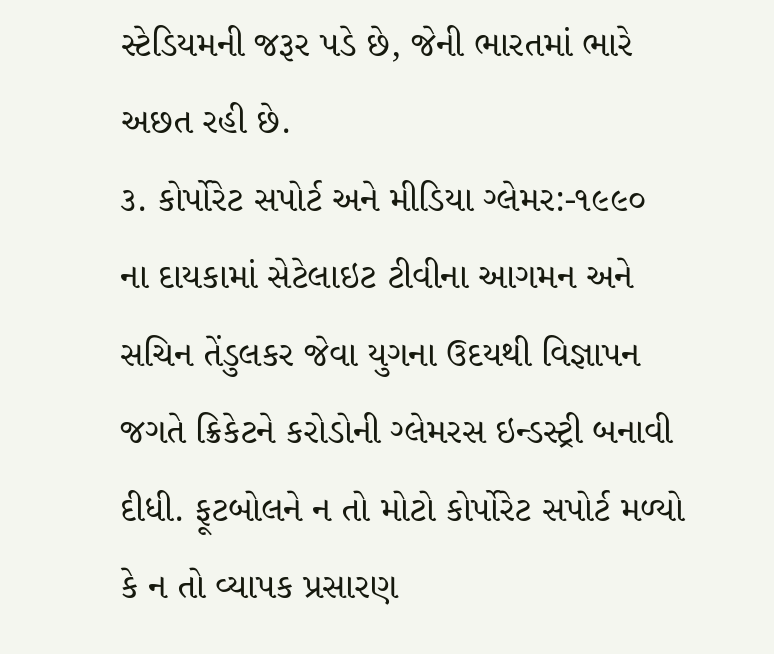સ્ટેડિયમની જરૂર પડે છે, જેની ભારતમાં ભારે અછત રહી છે.
૩. કોર્પોરેટ સપોર્ટ અને મીડિયા ગ્લેમર:-૧૯૯૦ ના દાયકામાં સેટેલાઇટ ટીવીના આગમન અને સચિન તેંડુલકર જેવા યુગના ઉદયથી વિજ્ઞાપન જગતે ક્રિકેટને કરોડોની ગ્લેમરસ ઇન્ડસ્ટ્રી બનાવી દીધી. ફૂટબોલને ન તો મોટો કોર્પોરેટ સપોર્ટ મળ્યો કે ન તો વ્યાપક પ્રસારણ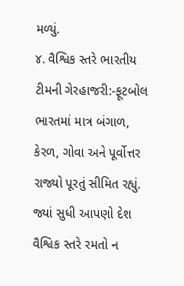મળ્યું.
૪. વૈશ્વિક સ્તરે ભારતીય ટીમની ગેરહાજરી:-ફૂટબોલ ભારતમાં માત્ર બંગાળ, કેરળ, ગોવા અને પૂર્વોત્તર રાજ્યો પૂરતું સીમિત રહ્યું. જ્યાં સુધી આપણો દેશ વૈશ્વિક સ્તરે રમતો ન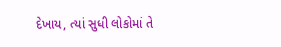દેખાય, ત્યાં સુધી લોકોમાં તે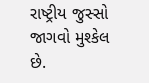રાષ્ટ્રીય જુસ્સો જાગવો મુશ્કેલ છે.